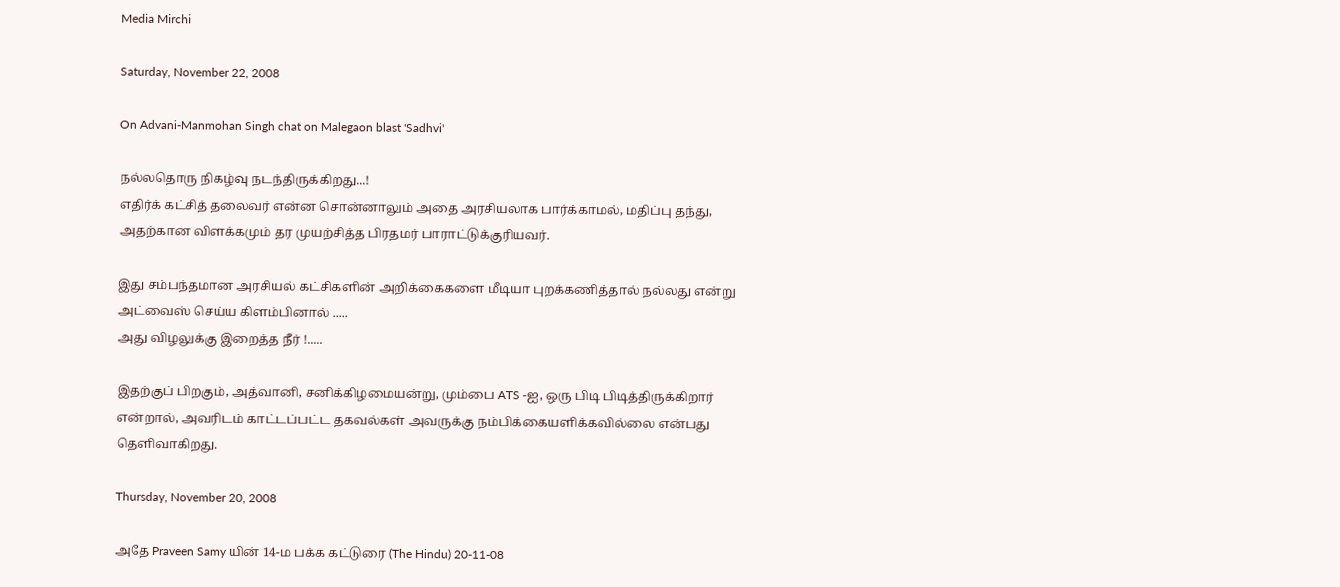Media Mirchi

Saturday, November 22, 2008

On Advani-Manmohan Singh chat on Malegaon blast 'Sadhvi'

நல்லதொரு நிகழ்வு நடந்திருக்கிறது...!
எதிர்க் கட்சித் தலைவர் என்ன சொன்னாலும் அதை அரசியலாக பார்க்காமல், மதிப்பு தந்து, அதற்கான விளக்கமும் தர முயற்சித்த பிரதமர் பாராட்டுக்குரியவர்.

இது சம்பந்தமான அரசியல் கட்சிகளின் அறிக்கைகளை மீடியா புறக்கணித்தால் நல்லது என்று அட்வைஸ் செய்ய கிளம்பினால் .....
அது விழலுக்கு இறைத்த நீர் !.....

இதற்குப் பிறகும், அத்வானி, சனிக்கிழமையன்று, மும்பை ATS -ஐ, ஒரு பிடி பிடித்திருக்கிறார் என்றால், அவரிடம் காட்டப்பட்ட தகவல்கள் அவருக்கு நம்பிக்கையளிக்கவில்லை என்பது தெளிவாகிறது.

Thursday, November 20, 2008

அதே Praveen Samy யின் 14-ம பக்க கட்டுரை (The Hindu) 20-11-08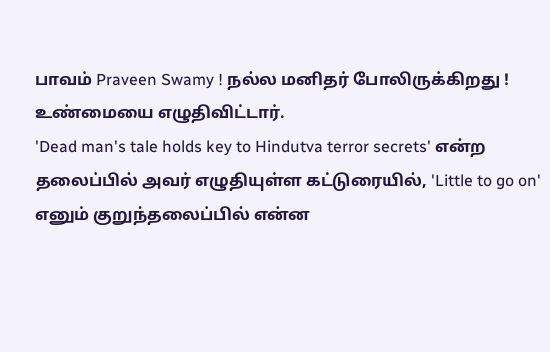பாவம் Praveen Swamy ! நல்ல மனிதர் போலிருக்கிறது ! உண்மையை எழுதிவிட்டார்.
'Dead man's tale holds key to Hindutva terror secrets' என்ற தலைப்பில் அவர் எழுதியுள்ள கட்டுரையில், 'Little to go on' எனும் குறுந்தலைப்பில் என்ன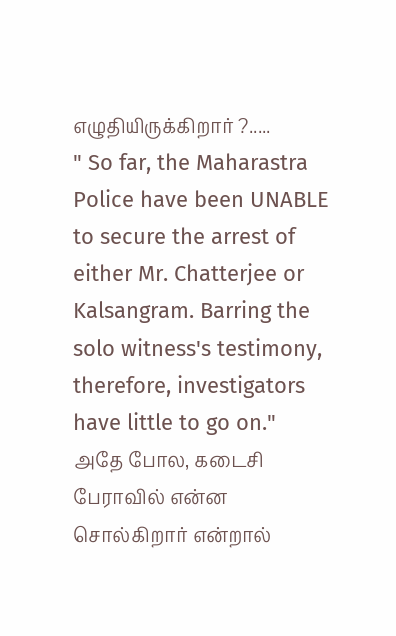எழுதியிருக்கிறார் ?.....
" So far, the Maharastra Police have been UNABLE to secure the arrest of either Mr. Chatterjee or Kalsangram. Barring the solo witness's testimony, therefore, investigators have little to go on."
அதே போல, கடைசி பேராவில் என்ன சொல்கிறார் என்றால்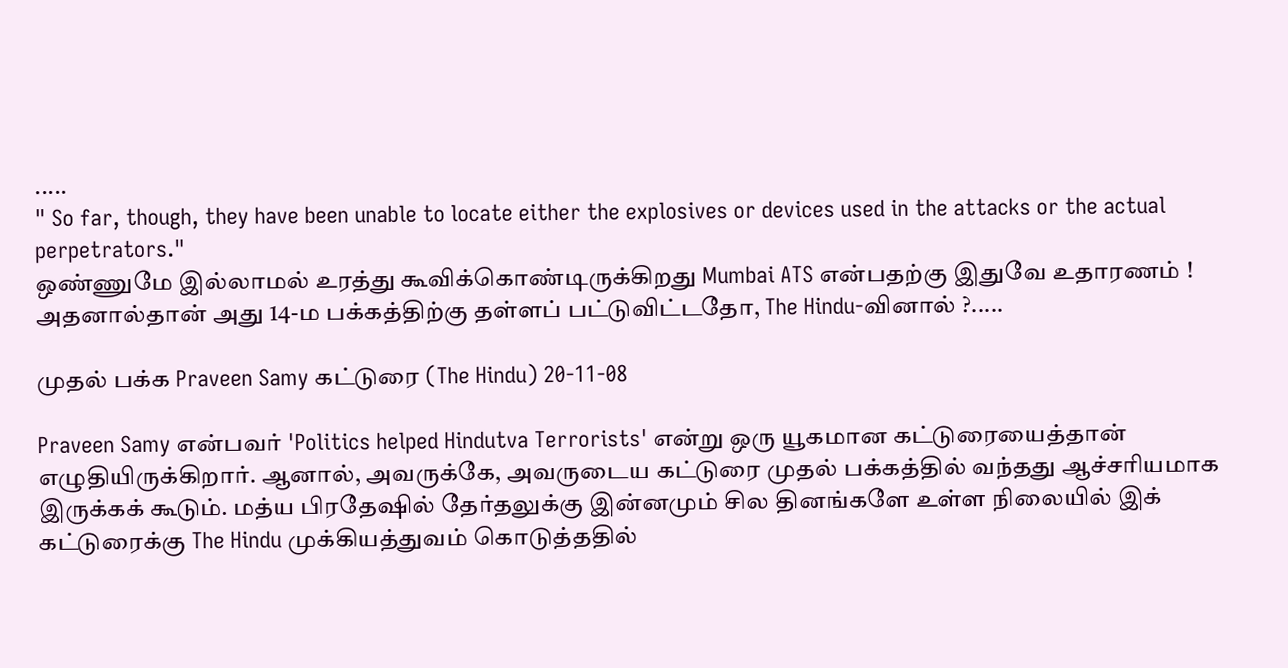.....
" So far, though, they have been unable to locate either the explosives or devices used in the attacks or the actual perpetrators."
ஒண்ணுமே இல்லாமல் உரத்து கூவிக்கொண்டிருக்கிறது Mumbai ATS என்பதற்கு இதுவே உதாரணம் !
அதனால்தான் அது 14-ம பக்கத்திற்கு தள்ளப் பட்டுவிட்டதோ, The Hindu-வினால் ?.....

முதல் பக்க Praveen Samy கட்டுரை (The Hindu) 20-11-08

Praveen Samy என்பவர் 'Politics helped Hindutva Terrorists' என்று ஒரு யூகமான கட்டுரையைத்தான் எழுதியிருக்கிறார். ஆனால், அவருக்கே, அவருடைய கட்டுரை முதல் பக்கத்தில் வந்தது ஆச்சரியமாக இருக்கக் கூடும். மத்ய பிரதேஷில் தேர்தலுக்கு இன்னமும் சில தினங்களே உள்ள நிலையில் இக் கட்டுரைக்கு The Hindu முக்கியத்துவம் கொடுத்ததில்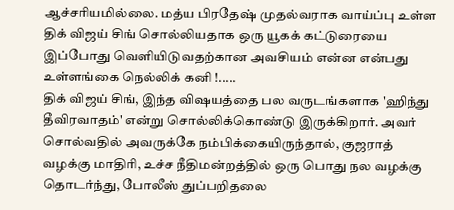ஆச்சரியமில்லை. மத்ய பிரதேஷ் முதல்வராக வாய்ப்பு உள்ள திக் விஜய் சிங் சொல்லியதாக ஒரு யூகக் கட்டுரையை இப்போது வெளியிடுவதற்கான அவசியம் என்ன என்பது உள்ளங்கை நெல்லிக் கனி !.....
திக் விஜய் சிங், இந்த விஷயத்தை பல வருடங்களாக 'ஹிந்து தீவிரவாதம்' என்று சொல்லிக்கொண்டு இருக்கிறார். அவர் சொல்வதில் அவருக்கே நம்பிக்கையிருந்தால், குஜராத் வழக்கு மாதிரி, உச்ச நீதிமன்றத்தில் ஒரு பொது நல வழக்கு தொடர்ந்து, போலீஸ் துப்பறிதலை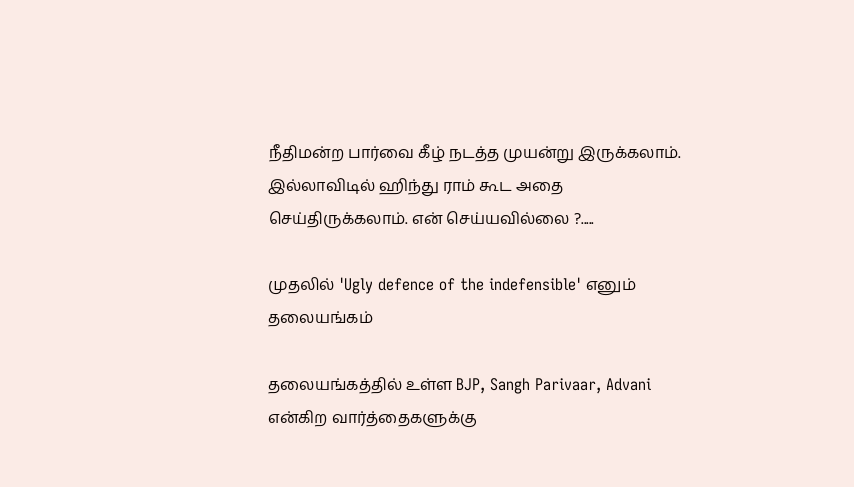நீதிமன்ற பார்வை கீழ் நடத்த முயன்று இருக்கலாம். இல்லாவிடில் ஹிந்து ராம் கூட அதை செய்திருக்கலாம். என் செய்யவில்லை ?.....

முதலில் 'Ugly defence of the indefensible' எனும் தலையங்கம்

தலையங்கத்தில் உள்ள BJP, Sangh Parivaar, Advani என்கிற வார்த்தைகளுக்கு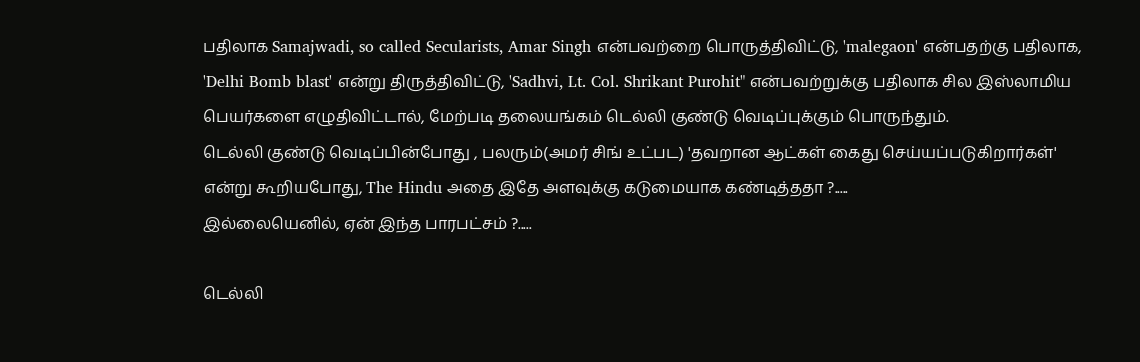பதிலாக Samajwadi, so called Secularists, Amar Singh என்பவற்றை பொருத்திவிட்டு, 'malegaon' என்பதற்கு பதிலாக, 'Delhi Bomb blast' என்று திருத்திவிட்டு, 'Sadhvi, Lt. Col. Shrikant Purohit" என்பவற்றுக்கு பதிலாக சில இஸ்லாமிய பெயர்களை எழுதிவிட்டால், மேற்படி தலையங்கம் டெல்லி குண்டு வெடிப்புக்கும் பொருந்தும்.
டெல்லி குண்டு வெடிப்பின்போது , பலரும்(அமர் சிங் உட்பட) 'தவறான ஆட்கள் கைது செய்யப்படுகிறார்கள்' என்று கூறியபோது, The Hindu அதை இதே அளவுக்கு கடுமையாக கண்டித்ததா ?.....
இல்லையெனில், ஏன் இந்த பாரபட்சம் ?.....

டெல்லி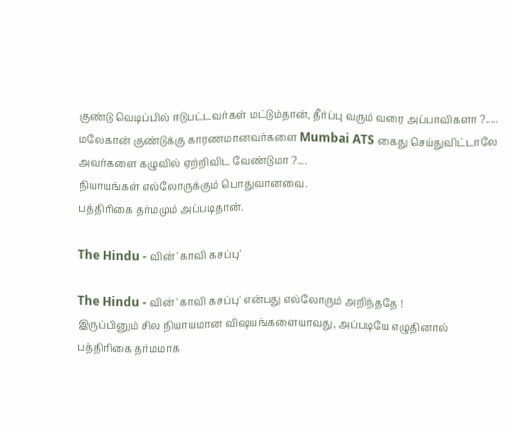குண்டு வெடிப்பில் ஈடுபட்டவர்கள் மட்டும்தான், தீர்ப்பு வரும் வரை அப்பாவிகளா ?..... மலேகான் குண்டுக்கு காரணமானவர்களை Mumbai ATS கைது செய்துவிட்டாலே அவர்களை கழுவில் ஏற்றிவிட வேண்டுமா ?....
நியாயங்கள் எல்லோருக்கும் பொதுவானவை.
பத்திரிகை தர்மமும் அப்படிதான்.

The Hindu - வின் 'காவி கசப்பு'

The Hindu - வின் 'காவி கசப்பு' என்பது எல்லோரும் அறிந்ததே !
இருப்பினும் சில நியாயமான விஷயங்களையாவது, அப்படியே எழுதினால் பத்திரிகை தர்மமாக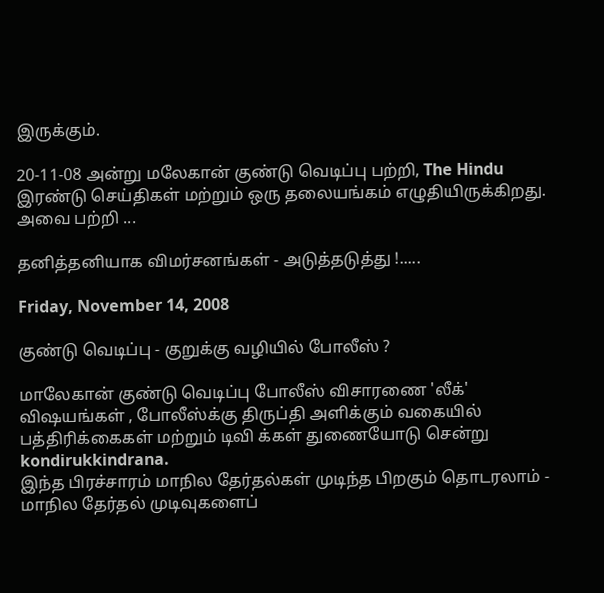இருக்கும்.

20-11-08 அன்று மலேகான் குண்டு வெடிப்பு பற்றி, The Hindu இரண்டு செய்திகள் மற்றும் ஒரு தலையங்கம் எழுதியிருக்கிறது. அவை பற்றி ...

தனித்தனியாக விமர்சனங்கள் - அடுத்தடுத்து !.....

Friday, November 14, 2008

குண்டு வெடிப்பு - குறுக்கு வழியில் போலீஸ் ?

மாலேகான் குண்டு வெடிப்பு போலீஸ் விசாரணை 'லீக்' விஷயங்கள் , போலீஸ்க்கு திருப்தி அளிக்கும் வகையில் பத்திரிக்கைகள் மற்றும் டிவி க்கள் துணையோடு சென்று kondirukkindrana.
இந்த பிரச்சாரம் மாநில தேர்தல்கள் முடிந்த பிறகும் தொடரலாம் - மாநில தேர்தல் முடிவுகளைப்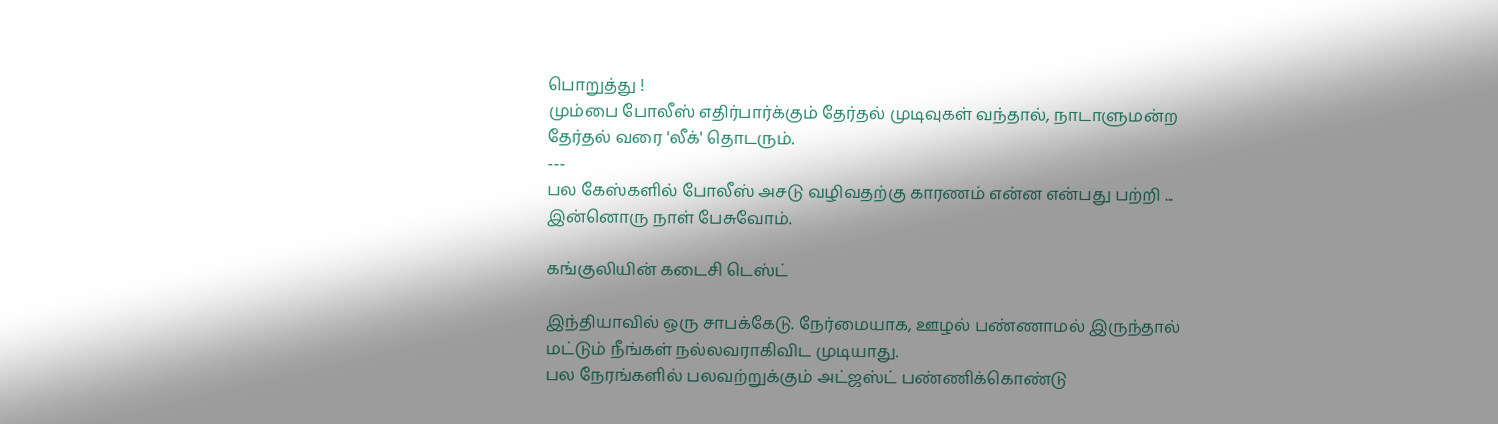பொறுத்து !
மும்பை போலீஸ் எதிர்பார்க்கும் தேர்தல் முடிவுகள் வந்தால், நாடாளுமன்ற தேர்தல் வரை 'லீக்' தொடரும்.
---
பல கேஸ்களில் போலீஸ் அசடு வழிவதற்கு காரணம் என்ன என்பது பற்றி ...
இன்னொரு நாள் பேசுவோம்.

கங்குலியின் கடைசி டெஸ்ட்

இந்தியாவில் ஒரு சாபக்கேடு. நேர்மையாக, ஊழல் பண்ணாமல் இருந்தால் மட்டும் நீங்கள் நல்லவராகிவிட முடியாது.
பல நேரங்களில் பலவற்றுக்கும் அட்ஜஸ்ட் பண்ணிக்கொண்டு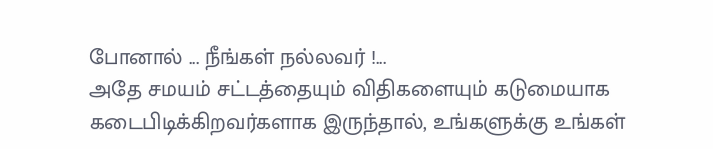போனால் ... நீங்கள் நல்லவர் !...
அதே சமயம் சட்டத்தையும் விதிகளையும் கடுமையாக கடைபிடிக்கிறவர்களாக இருந்தால், உங்களுக்கு உங்கள்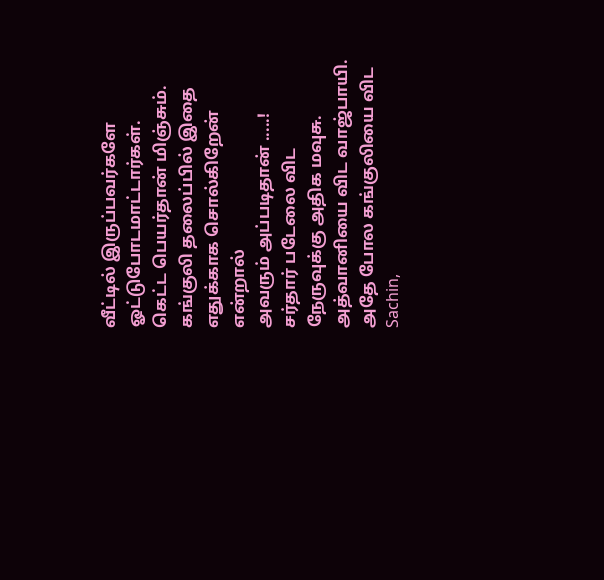வீட்டில் இருப்பவர்களே ஓட்டுபோடமாட்டார்கள்.
கெட்ட பெயர்தான் மிஞ்சும்.
கங்குலி தலைப்பில் இதை எதுக்காக சொல்கிறேன் என்றால்
அவரும் அப்படிதான் .....!
சர்தார் படேலை விட நேருவுக்கு அதிக மவுசு.
அத்வானியை விட வாஜ்பாயி.
அதே போல கங்குலியை விட Sachin,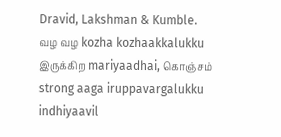Dravid, Lakshman & Kumble.
வழ வழ kozha kozhaakkalukku இருக்கிற mariyaadhai, கொஞ்சம் strong aaga iruppavargalukku indhiyaavil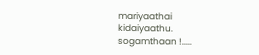mariyaathai kidaiyaathu.
sogamthaan !.....